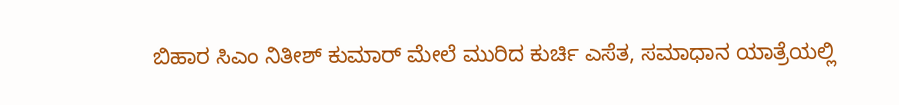ಬಿಹಾರ ಸಿಎಂ ನಿತೀಶ್ ಕುಮಾರ್ ಮೇಲೆ ಮುರಿದ ಕುರ್ಚಿ ಎಸೆತ, ಸಮಾಧಾನ ಯಾತ್ರೆಯಲ್ಲಿ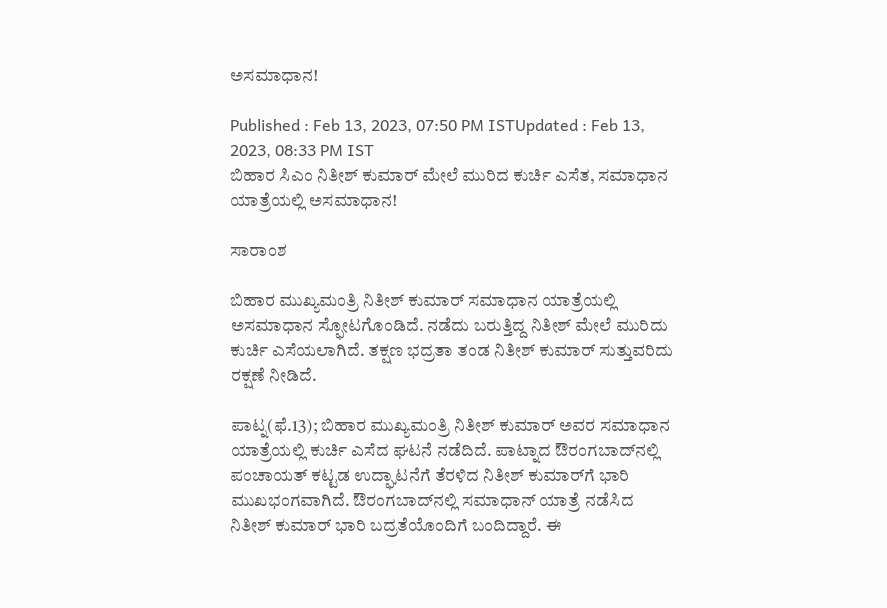ಅಸಮಾಧಾನ!

Published : Feb 13, 2023, 07:50 PM ISTUpdated : Feb 13, 2023, 08:33 PM IST
ಬಿಹಾರ ಸಿಎಂ ನಿತೀಶ್ ಕುಮಾರ್ ಮೇಲೆ ಮುರಿದ ಕುರ್ಚಿ ಎಸೆತ, ಸಮಾಧಾನ ಯಾತ್ರೆಯಲ್ಲಿ ಅಸಮಾಧಾನ!

ಸಾರಾಂಶ

ಬಿಹಾರ ಮುಖ್ಯಮಂತ್ರಿ ನಿತೀಶ್ ಕುಮಾರ್ ಸಮಾಧಾನ ಯಾತ್ರೆಯಲ್ಲಿ ಅಸಮಾಧಾನ ಸ್ಫೋಟಗೊಂಡಿದೆ. ನಡೆದು ಬರುತ್ತಿದ್ದ ನಿತೀಶ್ ಮೇಲೆ ಮುರಿದು ಕುರ್ಚಿ ಎಸೆಯಲಾಗಿದೆ. ತಕ್ಷಣ ಭದ್ರತಾ ತಂಡ ನಿತೀಶ್ ಕುಮಾರ್ ಸುತ್ತುವರಿದು ರಕ್ಷಣೆ ನೀಡಿದೆ.

ಪಾಟ್ನ(ಫೆ.13); ಬಿಹಾರ ಮುಖ್ಯಮಂತ್ರಿ ನಿತೀಶ್ ಕುಮಾರ್ ಅವರ ಸಮಾಧಾನ ಯಾತ್ರೆಯಲ್ಲಿ ಕುರ್ಚಿ ಎಸೆದ ಘಟನೆ ನಡೆದಿದೆ. ಪಾಟ್ನಾದ ಔರಂಗಬಾದ್‌ನಲ್ಲಿ ಪಂಚಾಯತ್ ಕಟ್ಟಡ ಉದ್ಘಾಟನೆಗೆ ತೆರಳಿದ ನಿತೀಶ್ ಕುಮಾರ್‌ಗೆ ಭಾರಿ ಮುಖಭಂಗವಾಗಿದೆ. ಔರಂಗಬಾದ್‌ನಲ್ಲಿ ಸಮಾಧಾನ್ ಯಾತ್ರೆ ನಡೆಸಿದ ನಿತೀಶ್ ಕುಮಾರ್ ಭಾರಿ ಬದ್ರತೆಯೊಂದಿಗೆ ಬಂದಿದ್ದಾರೆ. ಈ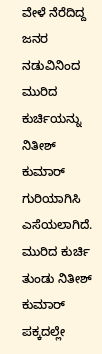ವೇಳೆ ನೆರೆದಿದ್ದ ಜನರ ನಡುವಿನಿಂದ ಮುರಿದ ಕುರ್ಚಿಯನ್ನು ನಿತೀಶ್ ಕುಮಾರ್ ಗುರಿಯಾಗಿಸಿ ಎಸೆಯಲಾಗಿದೆ. ಮುರಿದ ಕುರ್ಚಿ ತುಂಡು ನಿತೀಶ್ ಕುಮಾರ್ ಪಕ್ಕದಲ್ಲೇ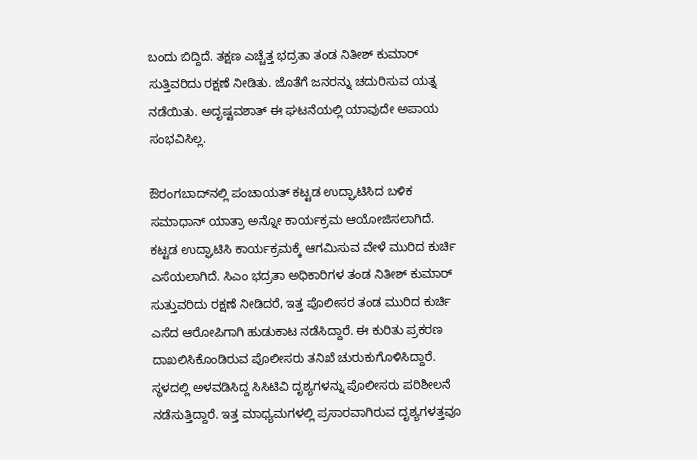ಬಂದು ಬಿದ್ದಿದೆ. ತಕ್ಷಣ ಎಚ್ಚೆತ್ತ ಭದ್ರತಾ ತಂಡ ನಿತೀಶ್ ಕುಮಾರ್ ಸುತ್ತಿವರಿದು ರಕ್ಷಣೆ ನೀಡಿತು. ಜೊತೆಗೆ ಜನರನ್ನು ಚದುರಿಸುವ ಯತ್ನ ನಡೆಯಿತು. ಅದೃಷ್ಟವಶಾತ್ ಈ ಘಟನೆಯಲ್ಲಿ ಯಾವುದೇ ಅಪಾಯ ಸಂಭವಿಸಿಲ್ಲ.

ಔರಂಗಬಾದ್‌ನಲ್ಲಿ ಪಂಚಾಯತ್ ಕಟ್ಟಡ ಉದ್ಘಾಟಿಸಿದ ಬಳಿಕ ಸಮಾಧಾನ್ ಯಾತ್ರಾ ಅನ್ನೋ ಕಾರ್ಯಕ್ರಮ ಆಯೋಜಿಸಲಾಗಿದೆ. ಕಟ್ಟಡ ಉದ್ಘಾಟಿಸಿ ಕಾರ್ಯಕ್ರಮಕ್ಕೆ ಆಗಮಿಸುವ ವೇಳೆ ಮುರಿದ ಕುರ್ಚಿ ಎಸೆಯಲಾಗಿದೆ. ಸಿಎಂ ಭದ್ರತಾ ಅಧಿಕಾರಿಗಳ ತಂಡ ನಿತೀಶ್ ಕುಮಾರ್ ಸುತ್ತುವರಿದು ರಕ್ಷಣೆ ನೀಡಿದರೆ, ಇತ್ತ ಪೊಲೀಸರ ತಂಡ ಮುರಿದ ಕುರ್ಚಿ ಎಸೆದ ಆರೋಪಿಗಾಗಿ ಹುಡುಕಾಟ ನಡೆಸಿದ್ದಾರೆ. ಈ ಕುರಿತು ಪ್ರಕರಣ ದಾಖಲಿಸಿಕೊಂಡಿರುವ ಪೊಲೀಸರು ತನಿಖೆ ಚುರುಕುಗೊಳಿಸಿದ್ದಾರೆ. ಸ್ಥಳದಲ್ಲಿ ಅಳವಡಿಸಿದ್ದ ಸಿಸಿಟಿವಿ ದೃಶ್ಯಗಳನ್ನು ಪೊಲೀಸರು ಪರಿಶೀಲನೆ ನಡೆಸುತ್ತಿದ್ದಾರೆ. ಇತ್ತ ಮಾಧ್ಯಮಗಳಲ್ಲಿ ಪ್ರಸಾರವಾಗಿರುವ ದೃಶ್ಯಗಳತ್ತವೂ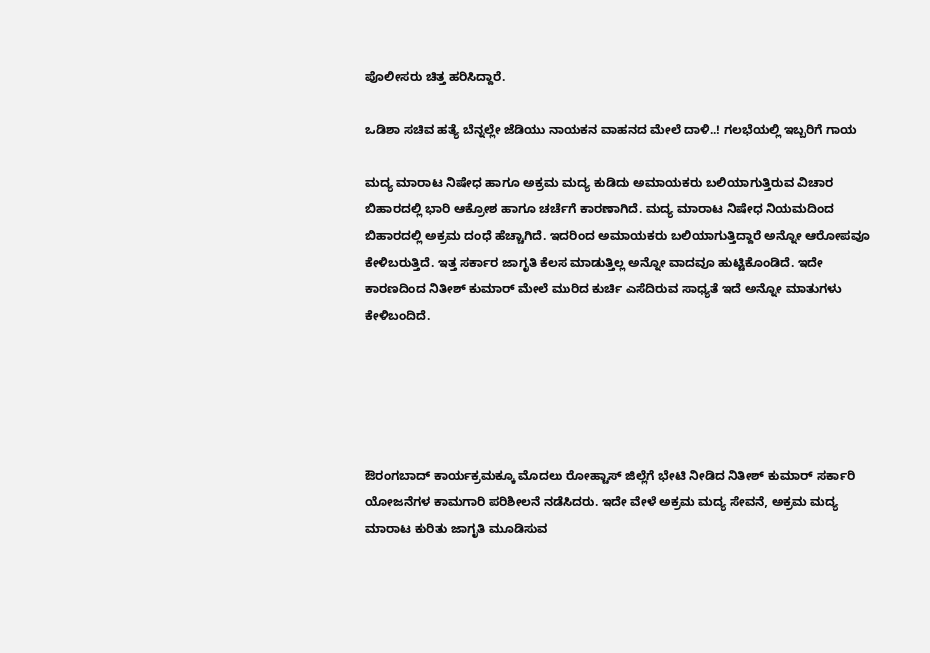ಪೊಲೀಸರು ಚಿತ್ತ ಹರಿಸಿದ್ದಾರೆ.

ಒಡಿಶಾ ಸಚಿವ ಹತ್ಯೆ ಬೆನ್ನಲ್ಲೇ ಜೆಡಿಯು ನಾಯಕನ ವಾಹನದ ಮೇಲೆ ದಾಳಿ..! ಗಲಭೆಯಲ್ಲಿ ಇಬ್ಬರಿಗೆ ಗಾಯ

ಮದ್ಯ ಮಾರಾಟ ನಿಷೇಧ ಹಾಗೂ ಅಕ್ರಮ ಮದ್ಯ ಕುಡಿದು ಅಮಾಯಕರು ಬಲಿಯಾಗುತ್ತಿರುವ ವಿಚಾರ ಬಿಹಾರದಲ್ಲಿ ಭಾರಿ ಆಕ್ರೋಶ ಹಾಗೂ ಚರ್ಚೆಗೆ ಕಾರಣಾಗಿದೆ. ಮದ್ಯ ಮಾರಾಟ ನಿಷೇಧ ನಿಯಮದಿಂದ ಬಿಹಾರದಲ್ಲಿ ಅಕ್ರಮ ದಂಧೆ ಹೆಚ್ಚಾಗಿದೆ. ಇದರಿಂದ ಅಮಾಯಕರು ಬಲಿಯಾಗುತ್ತಿದ್ದಾರೆ ಅನ್ನೋ ಆರೋಪವೂ ಕೇಳಿಬರುತ್ತಿದೆ. ಇತ್ತ ಸರ್ಕಾರ ಜಾಗೃತಿ ಕೆಲಸ ಮಾಡುತ್ತಿಲ್ಲ ಅನ್ನೋ ವಾದವೂ ಹುಟ್ಟಿಕೊಂಡಿದೆ. ಇದೇ ಕಾರಣದಿಂದ ನಿತೀಶ್ ಕುಮಾರ್ ಮೇಲೆ ಮುರಿದ ಕುರ್ಚಿ ಎಸೆದಿರುವ ಸಾಧ್ಯತೆ ಇದೆ ಅನ್ನೋ ಮಾತುಗಳು ಕೇಳಿಬಂದಿದೆ.





ಔರಂಗಬಾದ್ ಕಾರ್ಯಕ್ರಮಕ್ಕೂ ಮೊದಲು ರೋಹ್ಟಾಸ್ ಜಿಲ್ಲೆಗೆ ಭೇಟಿ ನೀಡಿದ ನಿತೀಶ್ ಕುಮಾರ್ ಸರ್ಕಾರಿ ಯೋಜನೆಗಳ ಕಾಮಗಾರಿ ಪರಿಶೀಲನೆ ನಡೆಸಿದರು. ಇದೇ ವೇಳೆ ಅಕ್ರಮ ಮದ್ಯ ಸೇವನೆ, ಅಕ್ರಮ ಮದ್ಯ ಮಾರಾಟ ಕುರಿತು ಜಾಗೃತಿ ಮೂಡಿಸುವ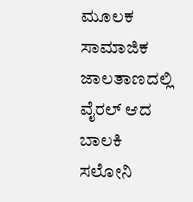ಮೂಲಕ ಸಾಮಾಜಿಕ ಜಾಲತಾಣದಲ್ಲಿ ವೈರಲ್ ಆದ ಬಾಲಕಿ ಸಲೋನಿ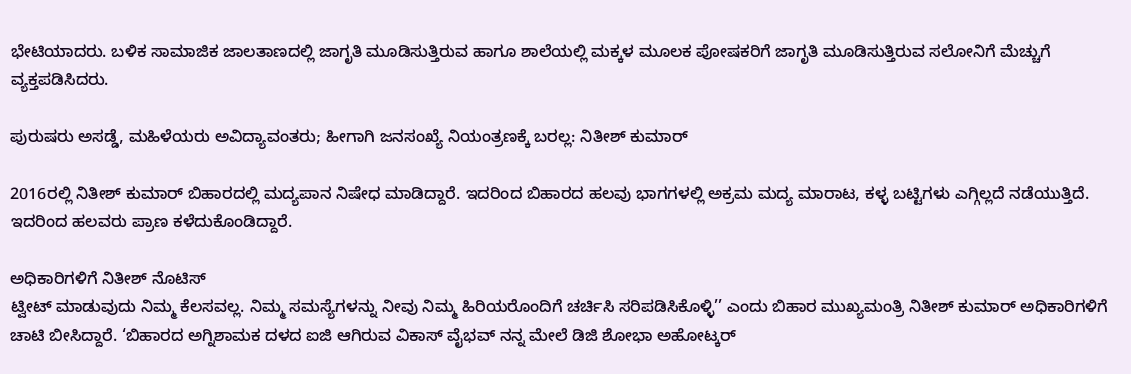ಭೇಟಿಯಾದರು. ಬಳಿಕ ಸಾಮಾಜಿಕ ಜಾಲತಾಣದಲ್ಲಿ ಜಾಗೃತಿ ಮೂಡಿಸುತ್ತಿರುವ ಹಾಗೂ ಶಾಲೆಯಲ್ಲಿ ಮಕ್ಕಳ ಮೂಲಕ ಪೋಷಕರಿಗೆ ಜಾಗೃತಿ ಮೂಡಿಸುತ್ತಿರುವ ಸಲೋನಿಗೆ ಮೆಚ್ಚುಗೆ ವ್ಯಕ್ತಪಡಿಸಿದರು.

ಪುರುಷರು ಅಸಡ್ಡೆ, ಮಹಿಳೆಯರು ಅವಿದ್ಯಾವಂತರು; ಹೀಗಾಗಿ ಜನಸಂಖ್ಯೆ ನಿಯಂತ್ರಣಕ್ಕೆ ಬರಲ್ಲ: ನಿತೀಶ್‌ ಕುಮಾರ್

2016ರಲ್ಲಿ ನಿತೀಶ್ ಕುಮಾರ್ ಬಿಹಾರದಲ್ಲಿ ಮದ್ಯಪಾನ ನಿಷೇಧ ಮಾಡಿದ್ದಾರೆ. ಇದರಿಂದ ಬಿಹಾರದ ಹಲವು ಭಾಗಗಳಲ್ಲಿ ಅಕ್ರಮ ಮದ್ಯ ಮಾರಾಟ, ಕಳ್ಳ ಬಟ್ಟಿಗಳು ಎಗ್ಗಿಲ್ಲದೆ ನಡೆಯುತ್ತಿದೆ. ಇದರಿಂದ ಹಲವರು ಪ್ರಾಣ ಕಳೆದುಕೊಂಡಿದ್ದಾರೆ.

ಅಧಿಕಾರಿಗಳಿಗೆ ನಿತೀಶ್ ನೊಟಿಸ್
ಟ್ವೀಟ್‌ ಮಾಡುವುದು ನಿಮ್ಮ ಕೆಲಸವಲ್ಲ. ನಿಮ್ಮ ಸಮಸ್ಯೆಗಳನ್ನು ನೀವು ನಿಮ್ಮ ಹಿರಿಯರೊಂದಿಗೆ ಚರ್ಚಿಸಿ ಸರಿಪಡಿಸಿಕೊಳ್ಳಿ’’ ಎಂದು ಬಿಹಾರ ಮುಖ್ಯಮಂತ್ರಿ ನಿತೀಶ್‌ ಕುಮಾರ್‌ ಅಧಿಕಾರಿಗಳಿಗೆ ಚಾಟಿ ಬೀಸಿದ್ದಾರೆ. ‘ಬಿಹಾರದ ಅಗ್ನಿಶಾಮಕ ದಳದ ಐಜಿ ಆಗಿರುವ ವಿಕಾಸ್‌ ವೈಭವ್‌ ನನ್ನ ಮೇಲೆ ಡಿಜಿ ಶೋಭಾ ಅಹೋಟ್ಕರ್‌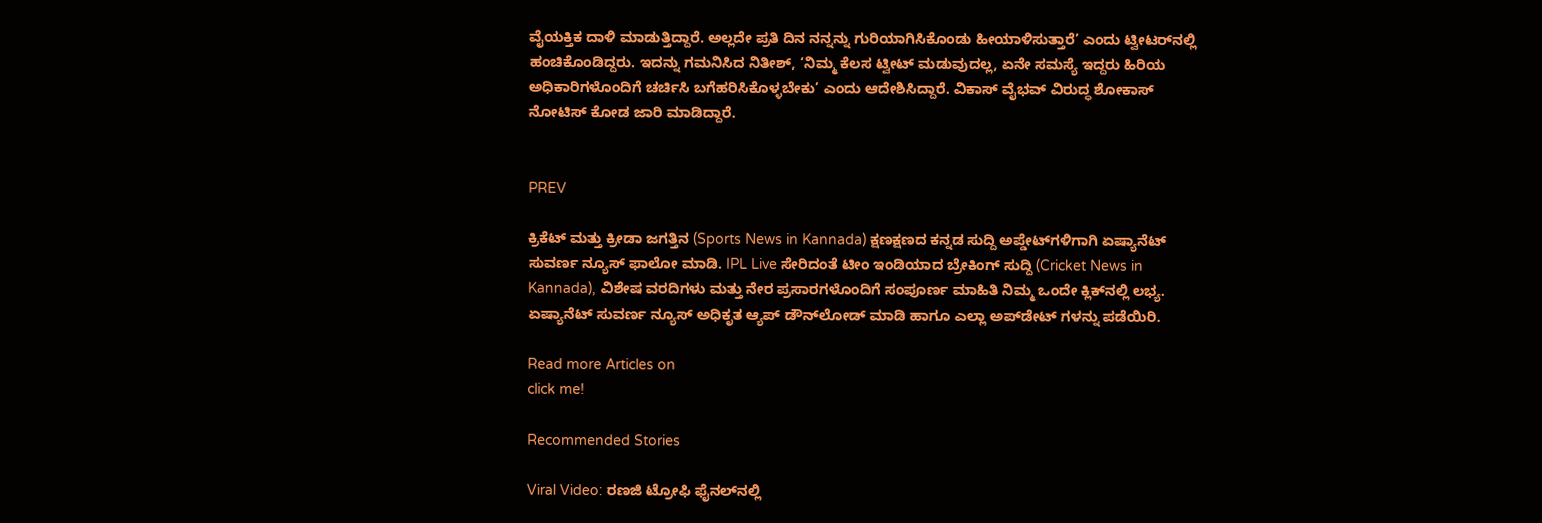ವೈಯಕ್ತಿಕ ದಾಳಿ ಮಾಡುತ್ತಿದ್ದಾರೆ. ಅಲ್ಲದೇ ಪ್ರತಿ ದಿನ ನನ್ನನ್ನು ಗುರಿಯಾಗಿಸಿಕೊಂಡು ಹೀಯಾಳಿಸುತ್ತಾರೆ’ ಎಂದು ಟ್ವೀಟರ್‌ನಲ್ಲಿ ಹಂಚಿಕೊಂಡಿದ್ದರು. ಇದನ್ನು ಗಮನಿಸಿದ ನಿತೀಶ್‌, ‘ನಿಮ್ಮ ಕೆಲಸ ಟ್ವೀಟ್‌ ಮಡುವುದಲ್ಲ, ಏನೇ ಸಮಸ್ಯೆ ಇದ್ದರು ಹಿರಿಯ ಅಧಿಕಾರಿಗಳೊಂದಿಗೆ ಚರ್ಚಿಸಿ ಬಗೆಹರಿಸಿಕೊಳ್ಳಬೇಕು’ ಎಂದು ಆದೇಶಿಸಿದ್ದಾರೆ. ವಿಕಾಸ್‌ ವೈಭವ್‌ ವಿರುದ್ಧ ಶೋಕಾಸ್‌ ನೋಟಿಸ್‌ ಕೋಡ ಜಾರಿ ಮಾಡಿದ್ದಾರೆ.


PREV

ಕ್ರಿಕೆಟ್ ಮತ್ತು ಕ್ರೀಡಾ ಜಗತ್ತಿನ (Sports News in Kannada) ಕ್ಷಣಕ್ಷಣದ ಕನ್ನಡ ಸುದ್ದಿ ಅಪ್ಡೇಟ್‌ಗಳಿಗಾಗಿ ಏಷ್ಯಾನೆಟ್ ಸುವರ್ಣ ನ್ಯೂಸ್‌ ಫಾಲೋ ಮಾಡಿ. IPL Live ಸೇರಿದಂತೆ ಟೀಂ ಇಂಡಿಯಾದ ಬ್ರೇಕಿಂಗ್ ಸುದ್ದಿ (Cricket News in Kannada), ವಿಶೇಷ ವರದಿಗಳು ಮತ್ತು ನೇರ ಪ್ರಸಾರಗಳೊಂದಿಗೆ ಸಂಪೂರ್ಣ ಮಾಹಿತಿ ನಿಮ್ಮ ಒಂದೇ ಕ್ಲಿಕ್‌ನಲ್ಲಿ ಲಭ್ಯ. ಏಷ್ಯಾನೆಟ್ ಸುವರ್ಣ ನ್ಯೂಸ್ ಅಧಿಕೃತ ಆ್ಯಪ್ ಡೌನ್‌ಲೋಡ್ ಮಾಡಿ ಹಾಗೂ ಎಲ್ಲಾ ಅಪ್‌ಡೇಟ್ ಗಳನ್ನು ಪಡೆಯಿರಿ.

Read more Articles on
click me!

Recommended Stories

Viral Video: ರಣಜಿ ಟ್ರೋಫಿ ಫೈನಲ್‌ನಲ್ಲಿ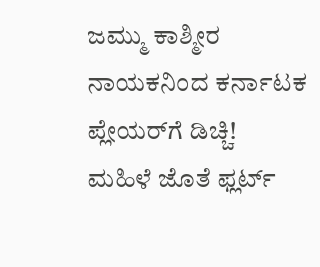ಜಮ್ಮು ಕಾಶ್ಮೀರ ನಾಯಕನಿಂದ ಕರ್ನಾಟಕ ಪ್ಲೇಯರ್‌ಗೆ ಡಿಚ್ಚಿ!
ಮಹಿಳೆ ಜೊತೆ ಫ್ಲರ್ಟ್‌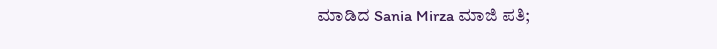ಮಾಡಿದ Sania Mirza ಮಾಜಿ ಪತಿ;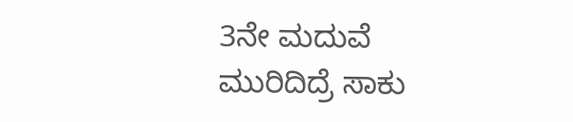3ನೇ ಮದುವೆ ಮುರಿದಿದ್ರೆ ಸಾಕು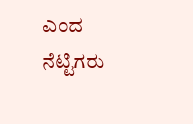ಎಂದ ನೆಟ್ಟಿಗರು